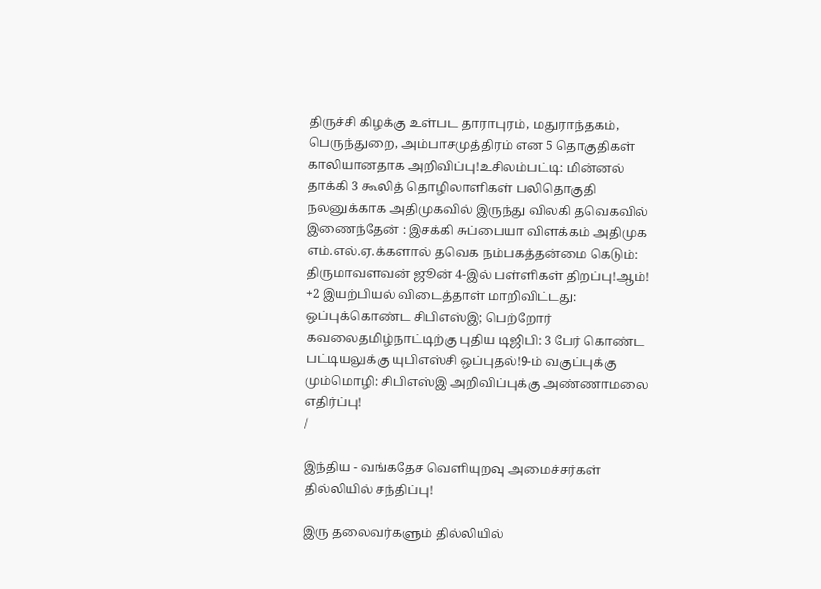திருச்சி கிழக்கு உள்பட தாராபுரம், மதுராந்தகம், பெருந்துறை, அம்பாசமுத்திரம் என 5 தொகுதிகள் காலியானதாக அறிவிப்பு!உசிலம்பட்டி: மின்னல் தாக்கி 3 கூலித் தொழிலாளிகள் பலிதொகுதி நலனுக்காக அதிமுகவில் இருந்து விலகி தவெகவில் இணைந்தேன் : இசக்கி சுப்பையா விளக்கம் அதிமுக எம்.எல்.ஏ.க்களால் தவெக நம்பகத்தன்மை கெடும்: திருமாவளவன் ஜூன் 4-இல் பள்ளிகள் திறப்பு!ஆம்! +2 இயற்பியல் விடைத்தாள் மாறிவிட்டது: ஒப்புக்கொண்ட சிபிஎஸ்இ; பெற்றோர் கவலைதமிழ்நாட்டிற்கு புதிய டிஜிபி: 3 பேர் கொண்ட பட்டியலுக்கு யுபிஎஸ்சி ஒப்புதல்!9-ம் வகுப்புக்கு மும்மொழி: சிபிஎஸ்இ அறிவிப்புக்கு அண்ணாமலை எதிர்ப்பு!
/

இந்திய - வங்கதேச வெளியுறவு அமைச்சர்கள் தில்லியில் சந்திப்பு!

இரு தலைவர்களும் தில்லியில்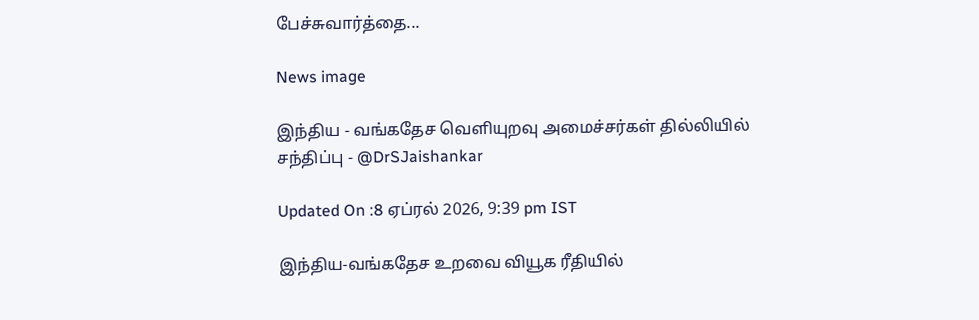பேச்சுவார்த்தை...

News image

இந்திய - வங்கதேச வெளியுறவு அமைச்சர்கள் தில்லியில் சந்திப்பு - @DrSJaishankar

Updated On :8 ஏப்ரல் 2026, 9:39 pm IST

இந்திய-வங்கதேச உறவை வியூக ரீதியில்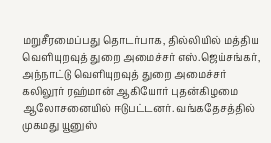மறுசீரமைப்பது தொடர்பாக, தில்லியில் மத்திய வெளியுறவுத் துறை அமைச்சர் எஸ்.ஜெய்சங்கர், அந்நாட்டு வெளியுறவுத் துறை அமைச்சர் கலிலூர் ரஹ்மான் ஆகியோர் புதன்கிழமை ஆலோசனையில் ஈடுபட்டனர். வங்கதேசத்தில் முகமது யூனுஸ்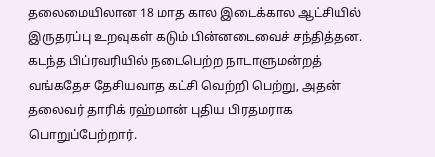தலைமையிலான 18 மாத கால இடைக்கால ஆட்சியில் இருதரப்பு உறவுகள் கடும் பின்னடைவைச் சந்தித்தன. கடந்த பிப்ரவரியில் நடைபெற்ற நாடாளுமன்றத் வங்கதேச தேசியவாத கட்சி வெற்றி பெற்று, அதன் தலைவர் தாரிக் ரஹ்மான் புதிய பிரதமராக பொறுப்பேற்றார்.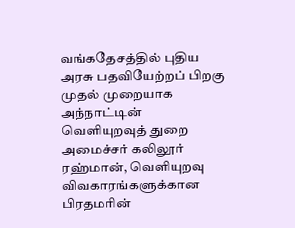வங்கதேசத்தில் புதிய அரசு பதவியேற்றப் பிறகு முதல் முறையாக அந்நாட்டின் வெளியுறவுத் துறை அமைச்சர் கலிலூர் ரஹ்மான், வெளியுறவு விவகாரங்களுக்கான பிரதமரின்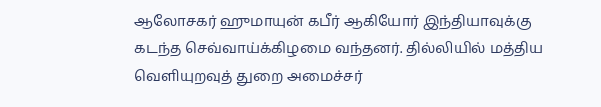ஆலோசகர் ஹுமாயுன் கபீர் ஆகியோர் இந்தியாவுக்கு கடந்த செவ்வாய்க்கிழமை வந்தனர். தில்லியில் மத்திய வெளியுறவுத் துறை அமைச்சர்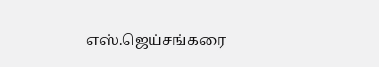எஸ்.ஜெய்சங்கரை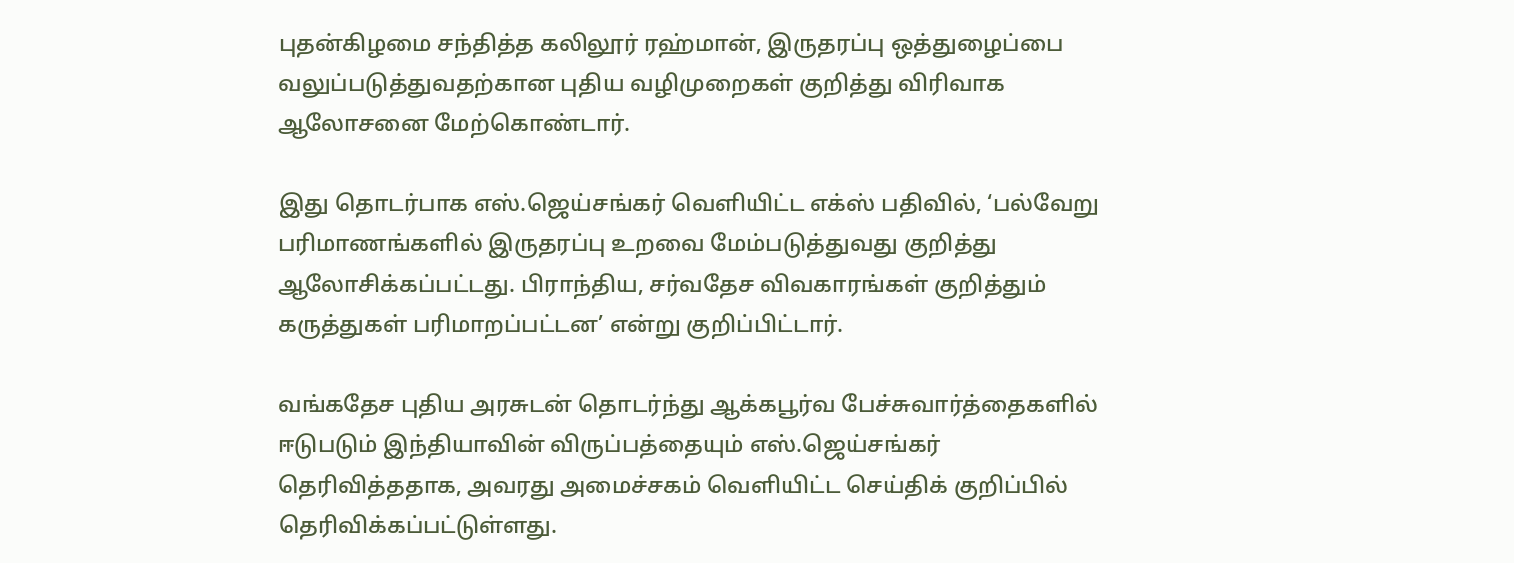புதன்கிழமை சந்தித்த கலிலூர் ரஹ்மான், இருதரப்பு ஒத்துழைப்பை வலுப்படுத்துவதற்கான புதிய வழிமுறைகள் குறித்து விரிவாக ஆலோசனை மேற்கொண்டார்.

இது தொடர்பாக எஸ்.ஜெய்சங்கர் வெளியிட்ட எக்ஸ் பதிவில், ‘பல்வேறு பரிமாணங்களில் இருதரப்பு உறவை மேம்படுத்துவது குறித்து ஆலோசிக்கப்பட்டது. பிராந்திய, சர்வதேச விவகாரங்கள் குறித்தும் கருத்துகள் பரிமாறப்பட்டன’ என்று குறிப்பிட்டார்.

வங்கதேச புதிய அரசுடன் தொடர்ந்து ஆக்கபூர்வ பேச்சுவார்த்தைகளில் ஈடுபடும் இந்தியாவின் விருப்பத்தையும் எஸ்.ஜெய்சங்கர் தெரிவித்ததாக, அவரது அமைச்சகம் வெளியிட்ட செய்திக் குறிப்பில் தெரிவிக்கப்பட்டுள்ளது.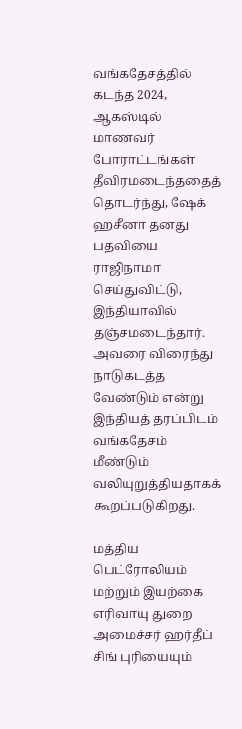வங்கதேசத்தில் கடந்த 2024, ஆகஸ்டில் மாணவர் போராட்டங்கள் தீவிரமடைந்ததைத் தொடர்ந்து, ஷேக் ஹசீனா தனது பதவியை ராஜிநாமா செய்துவிட்டு, இந்தியாவில் தஞ்சமடைந்தார். அவரை விரைந்து நாடுகடத்த வேண்டும் என்று இந்தியத் தரப்பிடம் வங்கதேசம் மீண்டும் வலியுறுத்தியதாகக் கூறப்படுகிறது.

மத்திய பெட்ரோலியம் மற்றும் இயற்கை எரிவாயு துறை அமைச்சர் ஹர்தீப் சிங் புரியையும்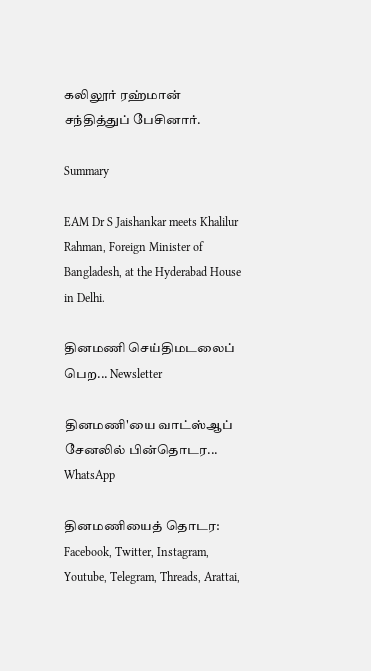கலிலூர் ரஹ்மான் சந்தித்துப் பேசினார்.

Summary

EAM Dr S Jaishankar meets Khalilur Rahman, Foreign Minister of Bangladesh, at the Hyderabad House in Delhi.

தினமணி செய்திமடலைப் பெற... Newsletter

தினமணி'யை வாட்ஸ்ஆப் சேனலில் பின்தொடர... WhatsApp

தினமணியைத் தொடர: Facebook, Twitter, Instagram, Youtube, Telegram, Threads, Arattai,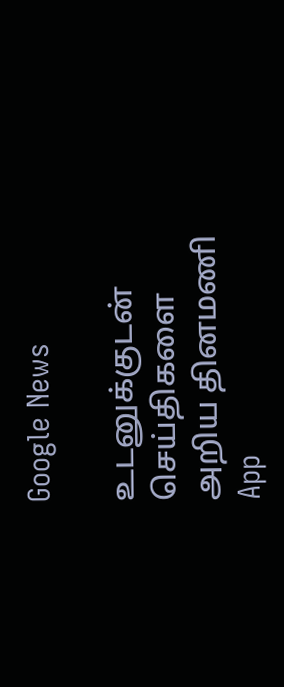Google News

உடனுக்குடன் செய்திகளை அறிய தினமணி App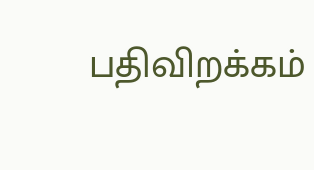பதிவிறக்கம்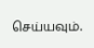செய்யவும்.